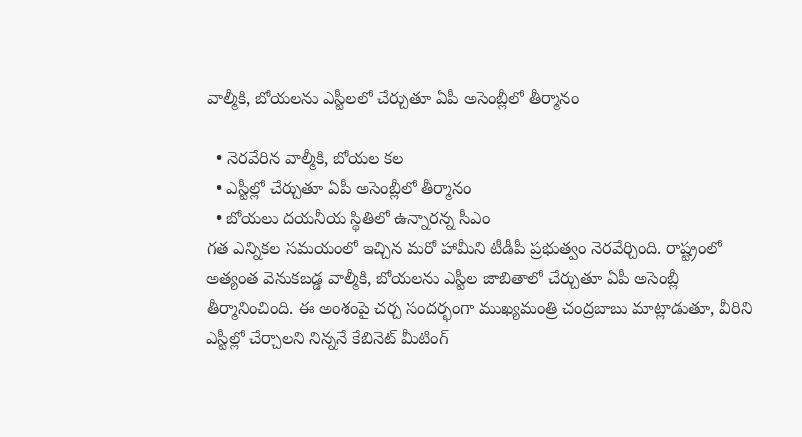వాల్మీకి, బోయలను ఎస్టీలలో చేర్చుతూ ఏపీ అసెంబ్లీలో తీర్మానం

  • నెరవేరిన వాల్మీకి, బోయల కల
  • ఎస్టీల్లో చేర్చుతూ ఏపీ అసెంబ్లీలో తీర్మానం
  • బోయలు దయనీయ స్థితిలో ఉన్నారన్న సీఎం
గత ఎన్నికల సమయంలో ఇచ్చిన మరో హామీని టీడీపీ ప్రభుత్వం నెరవేర్చింది. రాష్ట్రంలో అత్యంత వెనుకబడ్డ వాల్మీకి, బోయలను ఎస్టీల జాబితాలో చేర్చుతూ ఏపీ అసెంబ్లీ తీర్మానించింది. ఈ అంశంపై చర్చ సందర్భంగా ముఖ్యమంత్రి చంద్రబాబు మాట్లాడుతూ, వీరిని ఎస్టీల్లో చేర్చాలని నిన్ననే కేబినెట్ మీటింగ్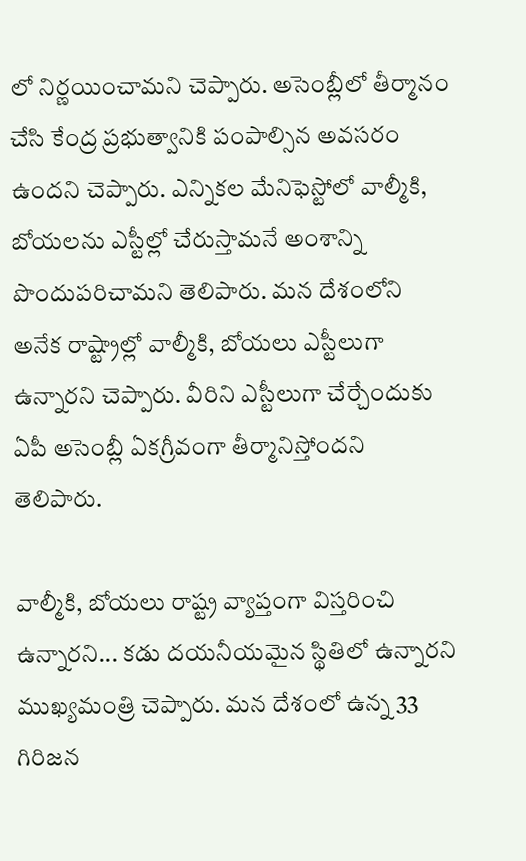లో నిర్ణయించామని చెప్పారు. అసెంబ్లీలో తీర్మానం చేసి కేంద్ర ప్రభుత్వానికి పంపాల్సిన అవసరం ఉందని చెప్పారు. ఎన్నికల మేనిఫెస్టోలో వాల్మీకి, బోయలను ఎస్టీల్లో చేరుస్తామనే అంశాన్ని పొందుపరిచామని తెలిపారు. మన దేశంలోని అనేక రాష్ట్రాల్లో వాల్మీకి, బోయలు ఎస్టీలుగా ఉన్నారని చెప్పారు. వీరిని ఎస్టీలుగా చేర్చేందుకు ఏపీ అసెంబ్లీ ఏకగ్రీవంగా తీర్మానిస్తోందని తెలిపారు.

వాల్మీకి, బోయలు రాష్ట్ర వ్యాప్తంగా విస్తరించి ఉన్నారని... కడు దయనీయమైన స్థితిలో ఉన్నారని ముఖ్యమంత్రి చెప్పారు. మన దేశంలో ఉన్న 33 గిరిజన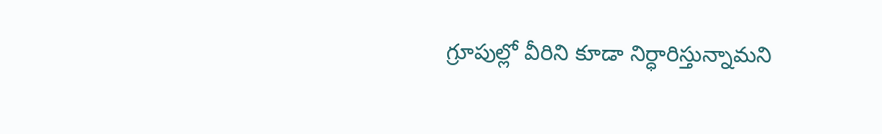గ్రూపుల్లో వీరిని కూడా నిర్ధారిస్తున్నామని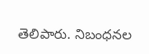తెలిపారు. నిబంధనల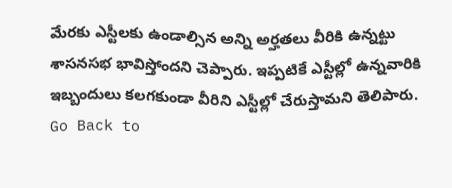మేరకు ఎస్టీలకు ఉండాల్సిన అన్ని అర్హతలు వీరికి ఉన్నట్టు శాసనసభ భావిస్తోందని చెప్పారు. ఇప్పటికే ఎస్టీల్లో ఉన్నవారికి ఇబ్బందులు కలగకుండా వీరిని ఎస్టీల్లో చేరుస్తామని తెలిపారు.
Go Back to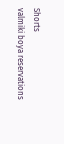Shorts
valmiki boya reservations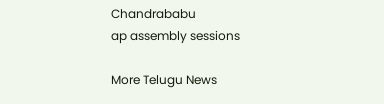Chandrababu
ap assembly sessions

More Telugu News